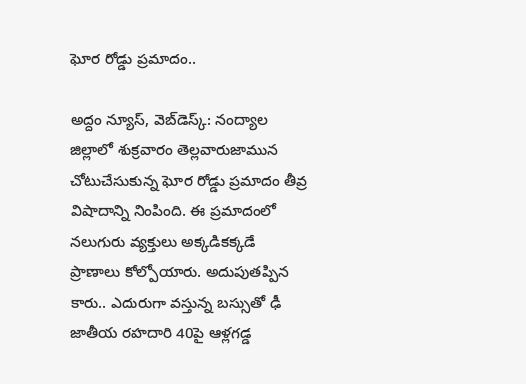ఘోర రోడ్డు ప్రమాదం..

అద్దం న్యూస్, వెబ్‌డెస్క్: నంద్యాల జిల్లాలో శుక్రవారం తెల్లవారుజామున చోటుచేసుకున్న ఘోర రోడ్డు ప్రమాదం తీవ్ర విషాదాన్ని నింపింది. ఈ ప్రమాదంలో నలుగురు వ్యక్తులు అక్కడికక్కడే ప్రాణాలు కోల్పోయారు. అదుపుతప్పిన కారు.. ఎదురుగా వస్తున్న బస్సుతో ఢీ జాతీయ రహదారి 40పై ఆళ్లగడ్డ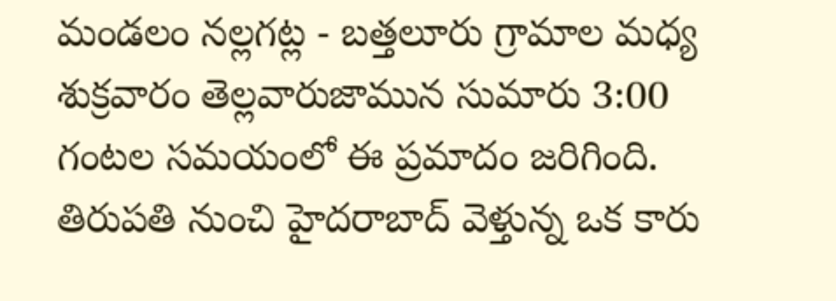మండలం నల్లగట్ల - బత్తలూరు గ్రామాల మధ్య శుక్రవారం తెల్లవారుజామున సుమారు 3:00 గంటల సమయంలో ఈ ప్రమాదం జరిగింది. తిరుపతి నుంచి హైదరాబాద్ వెళ్తున్న ఒక కారు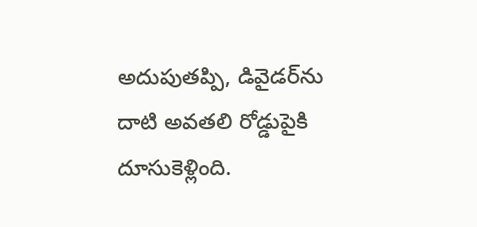అదుపుతప్పి, డివైడర్‌ను దాటి అవతలి రోడ్డుపైకి దూసుకెళ్లింది.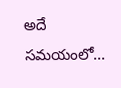అదే సమయంలో...